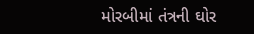મોરબીમાં તંત્રની ઘોર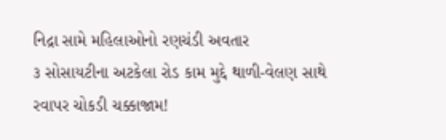નિદ્રા સામે મહિલાઓનો રણચંડી અવતાર
૩ સોસાયટીના અટકેલા રોડ કામ મુદ્દે થાળી-વેલણ સાથે રવાપર ચોકડી ચક્કાજામ!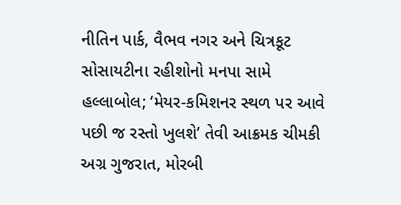નીતિન પાર્ક, વૈભવ નગર અને ચિત્રકૂટ સોસાયટીના રહીશોનો મનપા સામે હલ્લાબોલ; ‘મેયર-કમિશનર સ્થળ પર આવે પછી જ રસ્તો ખુલશે’ તેવી આક્રમક ચીમકી
અગ્ર ગુજરાત, મોરબી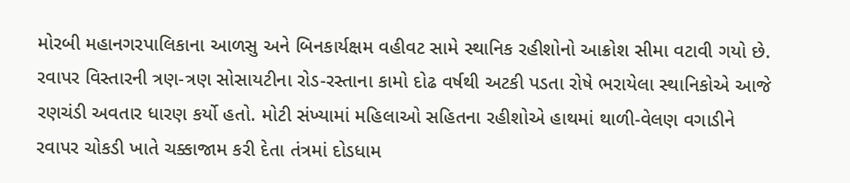મોરબી મહાનગરપાલિકાના આળસુ અને બિનકાર્યક્ષમ વહીવટ સામે સ્થાનિક રહીશોનો આક્રોશ સીમા વટાવી ગયો છે. રવાપર વિસ્તારની ત્રણ-ત્રણ સોસાયટીના રોડ-રસ્તાના કામો દોઢ વર્ષથી અટકી પડતા રોષે ભરાયેલા સ્થાનિકોએ આજે રણચંડી અવતાર ધારણ કર્યો હતો. મોટી સંખ્યામાં મહિલાઓ સહિતના રહીશોએ હાથમાં થાળી-વેલણ વગાડીને રવાપર ચોકડી ખાતે ચક્કાજામ કરી દેતા તંત્રમાં દોડધામ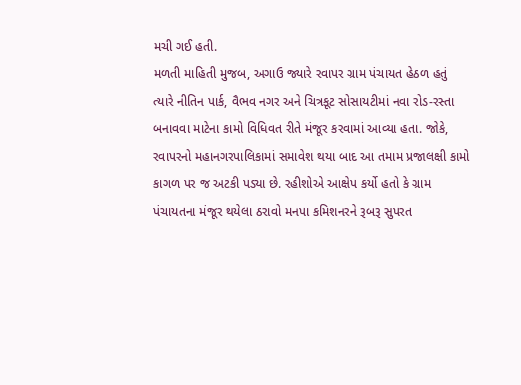મચી ગઈ હતી.
મળતી માહિતી મુજબ, અગાઉ જ્યારે રવાપર ગ્રામ પંચાયત હેઠળ હતું ત્યારે નીતિન પાર્ક, વૈભવ નગર અને ચિત્રકૂટ સોસાયટીમાં નવા રોડ-રસ્તા બનાવવા માટેના કામો વિધિવત રીતે મંજૂર કરવામાં આવ્યા હતા. જોકે, રવાપરનો મહાનગરપાલિકામાં સમાવેશ થયા બાદ આ તમામ પ્રજાલક્ષી કામો કાગળ પર જ અટકી પડ્યા છે. રહીશોએ આક્ષેપ કર્યો હતો કે ગ્રામ પંચાયતના મંજૂર થયેલા ઠરાવો મનપા કમિશનરને રૂબરૂ સુપરત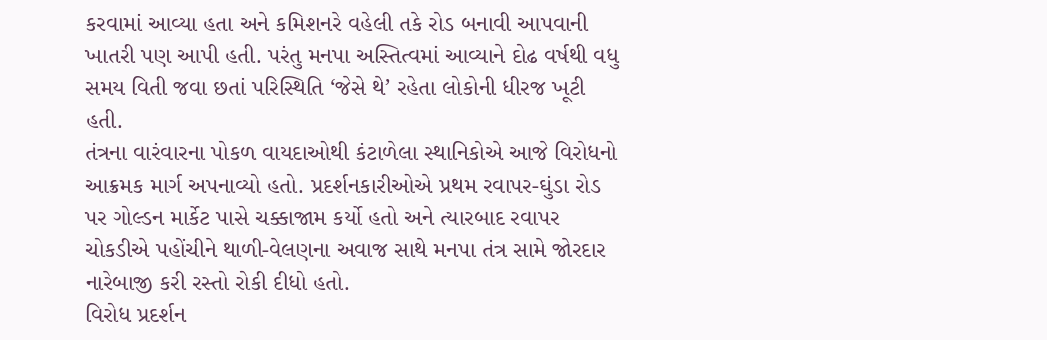કરવામાં આવ્યા હતા અને કમિશનરે વહેલી તકે રોડ બનાવી આપવાની ખાતરી પણ આપી હતી. પરંતુ મનપા અસ્તિત્વમાં આવ્યાને દોઢ વર્ષથી વધુ સમય વિતી જવા છતાં પરિસ્થિતિ ‘જેસે થે’ રહેતા લોકોની ધીરજ ખૂટી હતી.
તંત્રના વારંવારના પોકળ વાયદાઓથી કંટાળેલા સ્થાનિકોએ આજે વિરોધનો આક્રમક માર્ગ અપનાવ્યો હતો. પ્રદર્શનકારીઓએ પ્રથમ રવાપર-ઘુંડા રોડ પર ગોલ્ડન માર્કેટ પાસે ચક્કાજામ કર્યો હતો અને ત્યારબાદ રવાપર ચોકડીએ પહોંચીને થાળી-વેલણના અવાજ સાથે મનપા તંત્ર સામે જોરદાર નારેબાજી કરી રસ્તો રોકી દીધો હતો.
વિરોધ પ્રદર્શન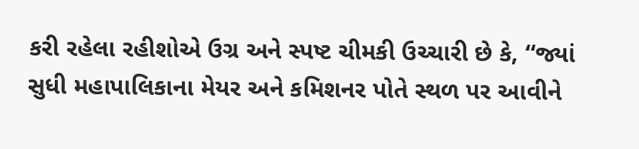કરી રહેલા રહીશોએ ઉગ્ર અને સ્પષ્ટ ચીમકી ઉચ્ચારી છે કે, “જ્યાં સુધી મહાપાલિકાના મેયર અને કમિશનર પોતે સ્થળ પર આવીને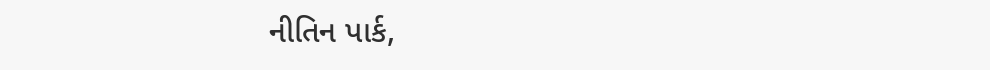નીતિન પાર્ક,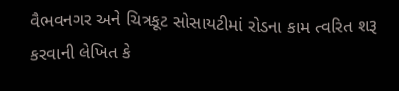વૈભવનગર અને ચિત્રકૂટ સોસાયટીમાં રોડના કામ ત્વરિત શરૂ કરવાની લેખિત કે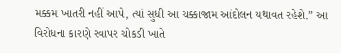મક્કમ ખાતરી નહીં આપે, ત્યાં સુધી આ ચક્કાજામ આંદોલન યથાવત રહેશે.” આ વિરોધના કારણે રવાપર ચોકડી ખાતે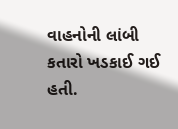વાહનોની લાંબી કતારો ખડકાઈ ગઈ હતી.